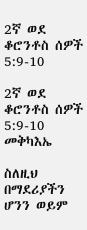2ኛ ወደ ቆሮንቶስ ሰዎች 5:9-10

2ኛ ወደ ቆሮንቶስ ሰዎች 5:9-10 መቅካእኤ

ስለዚህ በማደሪያችን ሆንን ወይም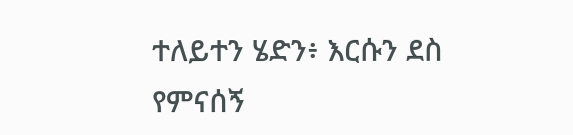ተለይተን ሄድን፥ እርሱን ደስ የምናሰኝ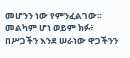መሆንን ነው የምንፈልገው። መልካም ሆነ ወይም ክፉ፥ በሥጋችን እንደ ሠራነው ዋጋችንን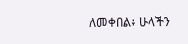ለመቀበል፥ ሁላችን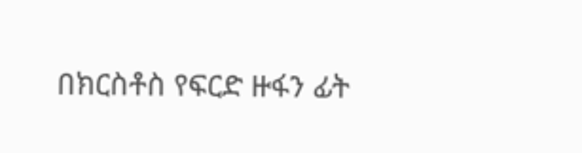በክርስቶስ የፍርድ ዙፋን ፊት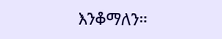እንቆማለን።